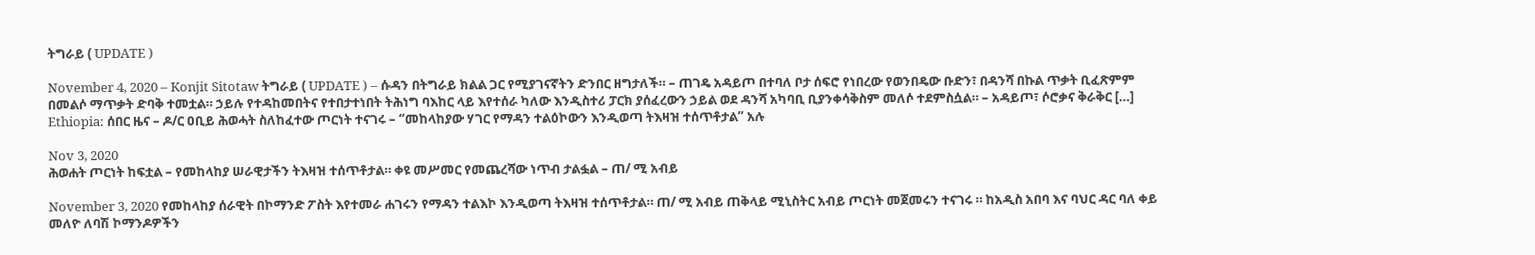ትግራይ ( UPDATE )

November 4, 2020 – Konjit Sitotaw ትግራይ ( UPDATE ) – ሱዳን በትግራይ ክልል ጋር የሚያገናኛትን ድንበር ዘግታለች። – ጠገዴ አዳይጦ በተባለ ቦታ ሰፍሮ የነበረው የወንበዴው ቡድን፣ በዳንሻ በኩል ጥቃት ቢፈጽምም በመልሶ ማጥቃት ድባቅ ተመቷል። ኃይሉ የተዳከመበትና የተበታተነበት ትሕነግ ባእከር ላይ እየተሰራ ካለው እንዲስተሪ ፓርክ ያሰፈረውን ኃይል ወደ ዳንሻ አካባቢ ቢያንቀሳቅስም መለሶ ተደምስሷል። – አዳይጦ፣ ሶሮቃና ቅራቅር […]
Ethiopia: ሰበር ዜና – ዶ/ር ዐቢይ ሕወሓት ስለከፈተው ጦርነት ተናገሩ – “መከላከያው ሃገር የማዳን ተልዕኮውን እንዲወጣ ትእዛዝ ተሰጥቶታል” አሉ

Nov 3, 2020
ሕወሐት ጦርነት ከፍቷል – የመከላከያ ሠራዊታችን ትእዛዝ ተሰጥቶታል። ቀዩ መሥመር የመጨረሻው ነጥብ ታልፏል – ጠ/ ሚ አብይ

November 3, 2020 የመከላከያ ሰራዊት በኮማንድ ፖስት እየተመራ ሐገሩን የማዳን ተልእኮ እንዲወጣ ትእዛዝ ተሰጥቶታል። ጠ/ ሚ አብይ ጠቅላይ ሚኒስትር አብይ ጦርነት መጀመሩን ተናገሩ ። ከአዲስ አበባ እና ባህር ዳር ባለ ቀይ መለዮ ለባሽ ኮማንዶዎችን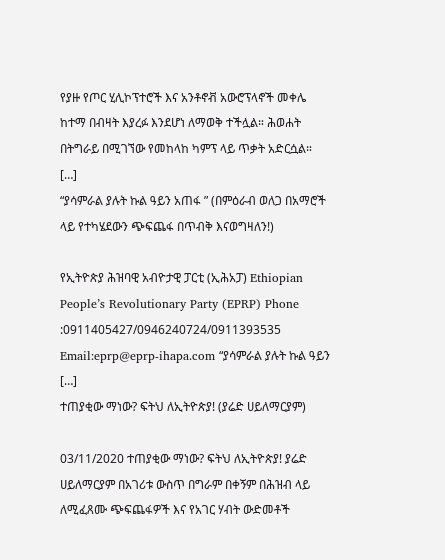የያዙ የጦር ሂሊኮፕተሮች እና አንቶኖቭ አውሮፕላኖች መቀሌ ከተማ በብዛት እያረፉ እንደሆነ ለማወቅ ተችሏል። ሕወሐት በትግራይ በሚገኘው የመከላከ ካምፕ ላይ ጥቃት አድርሷል። […]
“ያሳምራል ያሉት ኩል ዓይን አጠፋ ” (በምዕራብ ወለጋ በአማሮች ላይ የተካሄደውን ጭፍጨፋ በጥብቅ እናወግዛለን!)

የኢትዮጵያ ሕዝባዊ አብዮታዊ ፓርቲ (ኢሕአፓ) Ethiopian People’s Revolutionary Party (EPRP) Phone :0911405427/0946240724/0911393535 Email:eprp@eprp-ihapa.com “ያሳምራል ያሉት ኩል ዓይን […]
ተጠያቂው ማነው? ፍትህ ለኢትዮጵያ! (ያሬድ ሀይለማርያም)

03/11/2020 ተጠያቂው ማነው? ፍትህ ለኢትዮጵያ! ያሬድ ሀይለማርያም በአገሪቱ ውስጥ በግራም በቀኝም በሕዝብ ላይ ለሚፈጸሙ ጭፍጨፋዎች እና የአገር ሃብት ውድመቶች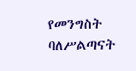የመንግስት ባለሥልጣናት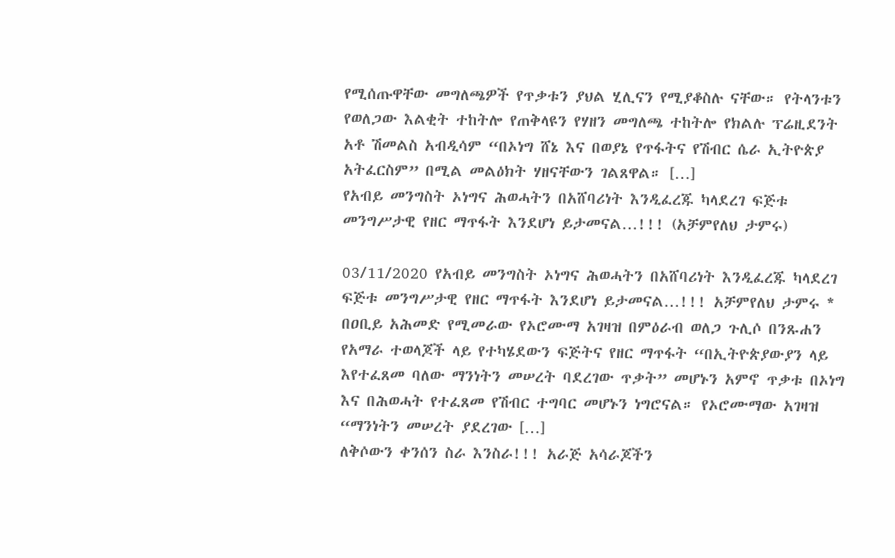የሚሰጡዋቸው መግለጫዎች የጥቃቱን ያህል ሂሊናን የሚያቆስሉ ናቸው። የትላንቱን የወለጋው እልቂት ተከትሎ የጠቅላዩን የሃዘን መግለጫ ተከትሎ የክልሉ ፕሬዚደንት አቶ ሽመልስ አብዲሳም “በኦነግ ሸኔ እና በወያኔ የጥፋትና የሽብር ሴራ ኢትዮጵያ አትፈርስም” በሚል መልዕክት ሃዘናቸውን ገልጸዋል። […]
የአብይ መንግስት ኦነግና ሕወሓትን በአሸባሪነት እንዲፈረጁ ካላደረገ ፍጅቱ መንግሥታዊ የዘር ማጥፋት እንደሆነ ይታመናል…!!! (አቻምየለህ ታምሩ)

03/11/2020 የአብይ መንግስት ኦነግና ሕወሓትን በአሸባሪነት እንዲፈረጁ ካላደረገ ፍጅቱ መንግሥታዊ የዘር ማጥፋት እንደሆነ ይታመናል…!!! አቻምየለህ ታምሩ * በዐቢይ አሕመድ የሚመራው የኦሮሙማ አገዛዝ በምዕራብ ወለጋ ጉሊሶ በንጹሐን የአማራ ተወላጆች ላይ የተካሄደውን ፍጅትና የዘር ማጥፋት “በኢትዮጵያውያን ላይ እየተፈጸመ ባለው ማንነትን መሠረት ባደረገው ጥቃት” መሆኑን አምኖ ጥቃቱ በኦነግ እና በሕወሓት የተፈጸመ የሽብር ተግባር መሆኑን ነግሮናል። የኦሮሙማው አገዛዝ “ማንነትን መሠረት ያደረገው […]
ለቅሶውን ቀንሰን ስራ እንስራ!!! አራጅ አሳራጆችን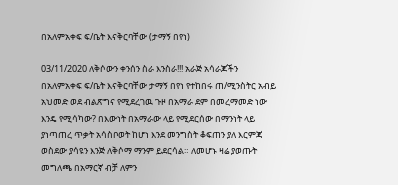በአለምአቀፍ ፍ/ቤት እናቅርባቸው (ታማኝ በየነ)

03/11/2020 ለቅሶውን ቀንሰን ስራ እንስራ!!! አራጅ አሳራጆችን በአለምአቀፍ ፍ/ቤት እናቅርባቸው ታማኝ በየነ የተከበሩ ጠ/ሚንስትር አብይ አህመድ ወደ ብልጽግና የሚደረገዉ ጉዞ በአማራ ደም በመረማመድ ነው እንዴ የሚሳካው? በእውነት በአማራው ላይ የሚደርሰው በማንነት ላይ ያነጣጠረ ጥቃት አሳስቦወት ከሆነ እንደ መንግስት ቆፍጠን ያለ እርምጃ ወስደው ያሳዩን እንጅ ለቅሶማ ማንም ይደርሳል። ለመሆኑ ዛሬ ያወጡት መግለጫ በአማርኛ ብቻ ለምን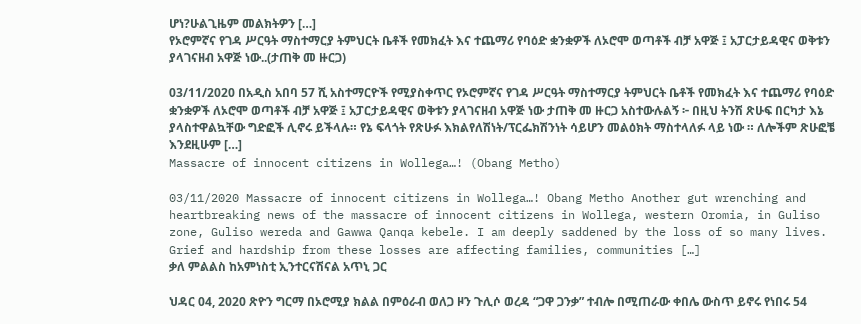ሆነ?ሁልጊዜም መልክትዎን […]
የኦሮምኛና የገዳ ሥርዓት ማስተማርያ ትምህርት ቤቶች የመክፈት እና ተጨማሪ የባዕድ ቋንቋዎች ለኦሮሞ ወጣቶች ብቻ አዋጅ ፤ አፓርታይዳዊና ወቅቱን ያላገናዘብ አዋጅ ነው..(ታጠቅ መ ዙርጋ)

03/11/2020 በአዲስ አበባ 57 ሺ አስተማርዮች የሚያስቀጥር የኦሮምኛና የገዳ ሥርዓት ማስተማርያ ትምህርት ቤቶች የመክፈት እና ተጨማሪ የባዕድ ቋንቋዎች ለኦሮሞ ወጣቶች ብቻ አዋጅ ፤ አፓርታይዳዊና ወቅቱን ያላገናዘብ አዋጅ ነው ታጠቅ መ ዙርጋ አስተውሉልኝ ፦ በዚህ ትንሽ ጽሁፍ በርካታ እኔ ያላስተዋልኳቸው ግድፎች ሊኖሩ ይችላሉ። የኔ ፍላጎት የጽሁፉ እክልየለሽነት/ፕርፌክሽንነት ሳይሆን መልዕክት ማስተላለፉ ላይ ነው ። ለሎችም ጽሁፎቼ እንደዚሁም […]
Massacre of innocent citizens in Wollega…! (Obang Metho)

03/11/2020 Massacre of innocent citizens in Wollega…! Obang Metho Another gut wrenching and heartbreaking news of the massacre of innocent citizens in Wollega, western Oromia, in Guliso zone, Guliso wereda and Gawwa Qanqa kebele. I am deeply saddened by the loss of so many lives. Grief and hardship from these losses are affecting families, communities […]
ቃለ ምልልስ ከአምነስቲ ኢንተርናሽናል አጥኒ ጋር

ህዳር 04, 2020 ጽዮን ግርማ በኦሮሚያ ክልል በምዕራብ ወለጋ ዞን ጉሊሶ ወረዳ “ጋዋ ጋንቃ” ተብሎ በሚጠራው ቀበሌ ውስጥ ይኖሩ የነበሩ 54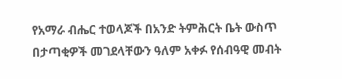የአማራ ብሔር ተወላጆች በአንድ ትምሕርት ቤት ውስጥ በታጣቂዎች መገደላቸውን ዓለም አቀፉ የሰብዓዊ መብት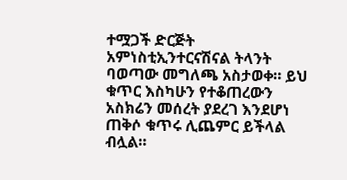ተሟጋች ድርጅት አምነስቲኢንተርናሽናል ትላንት ባወጣው መግለጫ አስታወቀ። ይህ ቁጥር እስካሁን የተቆጠረውን አስክሬን መሰረት ያደረገ እንደሆነ ጠቅሶ ቁጥሩ ሊጨምር ይችላል ብሏል።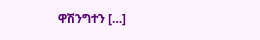ዋሽንግተን […]